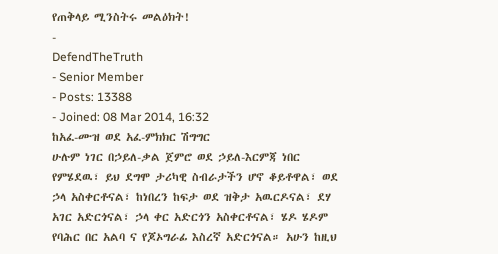የጠቅላይ ሚንስትሩ መልዕክት!
-
DefendTheTruth
- Senior Member
- Posts: 13388
- Joined: 08 Mar 2014, 16:32
ከአፈ-ሙዝ ወደ አፈ-ምክክር ሽግግር
ሁሉም ነገር በኃይለ-ቃል ጀምሮ ወደ ኃይለ-እርምጃ ነበር የምሄደዉ፣ ይህ ደግሞ ታሪካዊ ስብራታችን ሆኖ ቆይቶዋል፣ ወደ ኃላ አስቀርቶናል፣ ከነበረን ከፍታ ወደ ዝቅታ አዉርዶናል፣ ደሃ አገር አድርጎናል፣ ኃላ ቀር አድርጎን አስቀርቶናል፣ ሄዶ ሄዶም የባሕር በር አልባ ና የጆኦግራፊ እስረኛ አድርጎናል። አሁን ከዚህ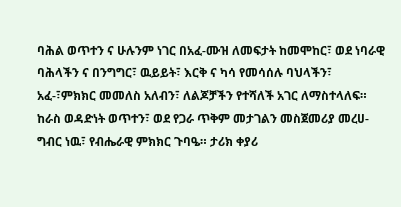ባሕል ወጥተን ና ሁሉንም ነገር በአፈ-ሙዝ ለመፍታት ከመሞከር፣ ወደ ነባራዊ ባሕላችን ና በንግግር፣ ዉይይት፣ እርቅ ና ካሳ የመሳሰሉ ባህላችን፣ አፈ-፣ምክክር መመለስ አለብን፣ ለልጆቻችን የተሻለች አገር ለማስተላለፍ። ከራስ ወዳድነት ወጥተን፣ ወደ የጋራ ጥቅም መታገልን መስጀመሪያ መረሀ-ግብር ነዉ፣ የብሔራዊ ምክክር ጉባዔ። ታሪክ ቀያሪ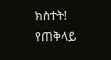ክስተት!
የጠቅላይ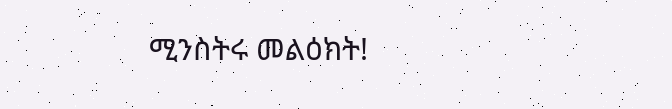ሚንስትሩ መልዕክት!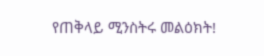የጠቅላይ ሚንስትሩ መልዕክት!